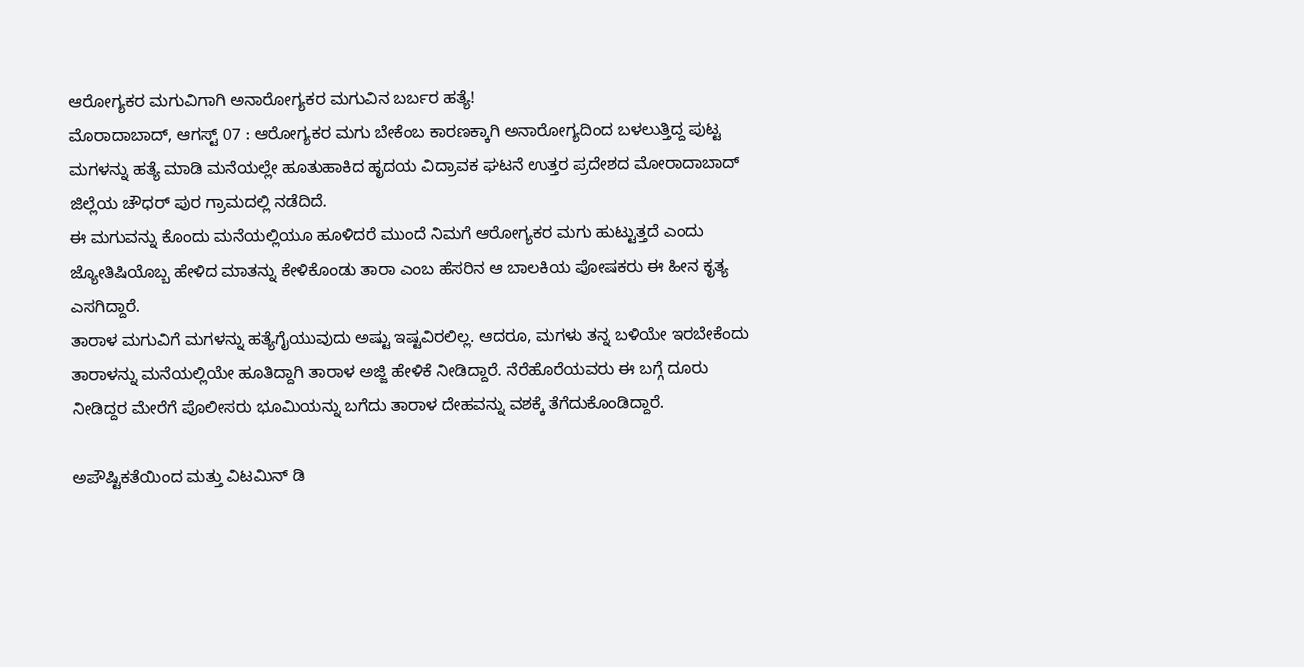ಆರೋಗ್ಯಕರ ಮಗುವಿಗಾಗಿ ಅನಾರೋಗ್ಯಕರ ಮಗುವಿನ ಬರ್ಬರ ಹತ್ಯೆ!
ಮೊರಾದಾಬಾದ್, ಆಗಸ್ಟ್ 07 : ಆರೋಗ್ಯಕರ ಮಗು ಬೇಕೆಂಬ ಕಾರಣಕ್ಕಾಗಿ ಅನಾರೋಗ್ಯದಿಂದ ಬಳಲುತ್ತಿದ್ದ ಪುಟ್ಟ ಮಗಳನ್ನು ಹತ್ಯೆ ಮಾಡಿ ಮನೆಯಲ್ಲೇ ಹೂತುಹಾಕಿದ ಹೃದಯ ವಿದ್ರಾವಕ ಘಟನೆ ಉತ್ತರ ಪ್ರದೇಶದ ಮೋರಾದಾಬಾದ್ ಜಿಲ್ಲೆಯ ಚೌಧರ್ ಪುರ ಗ್ರಾಮದಲ್ಲಿ ನಡೆದಿದೆ.
ಈ ಮಗುವನ್ನು ಕೊಂದು ಮನೆಯಲ್ಲಿಯೂ ಹೂಳಿದರೆ ಮುಂದೆ ನಿಮಗೆ ಆರೋಗ್ಯಕರ ಮಗು ಹುಟ್ಟುತ್ತದೆ ಎಂದು ಜ್ಯೋತಿಷಿಯೊಬ್ಬ ಹೇಳಿದ ಮಾತನ್ನು ಕೇಳಿಕೊಂಡು ತಾರಾ ಎಂಬ ಹೆಸರಿನ ಆ ಬಾಲಕಿಯ ಪೋಷಕರು ಈ ಹೀನ ಕೃತ್ಯ ಎಸಗಿದ್ದಾರೆ.
ತಾರಾಳ ಮಗುವಿಗೆ ಮಗಳನ್ನು ಹತ್ಯೆಗೈಯುವುದು ಅಷ್ಟು ಇಷ್ಟವಿರಲಿಲ್ಲ. ಆದರೂ, ಮಗಳು ತನ್ನ ಬಳಿಯೇ ಇರಬೇಕೆಂದು ತಾರಾಳನ್ನು ಮನೆಯಲ್ಲಿಯೇ ಹೂತಿದ್ದಾಗಿ ತಾರಾಳ ಅಜ್ಜಿ ಹೇಳಿಕೆ ನೀಡಿದ್ದಾರೆ. ನೆರೆಹೊರೆಯವರು ಈ ಬಗ್ಗೆ ದೂರು ನೀಡಿದ್ದರ ಮೇರೆಗೆ ಪೊಲೀಸರು ಭೂಮಿಯನ್ನು ಬಗೆದು ತಾರಾಳ ದೇಹವನ್ನು ವಶಕ್ಕೆ ತೆಗೆದುಕೊಂಡಿದ್ದಾರೆ.

ಅಪೌಷ್ಟಿಕತೆಯಿಂದ ಮತ್ತು ವಿಟಮಿನ್ ಡಿ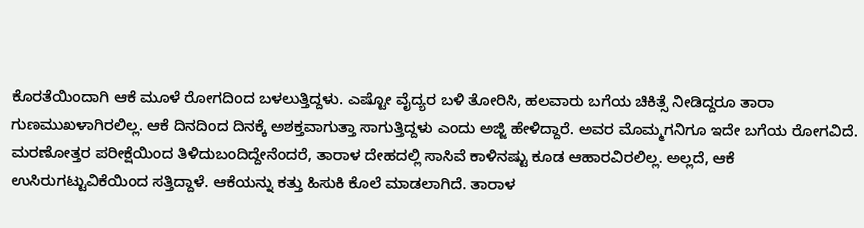ಕೊರತೆಯಿಂದಾಗಿ ಆಕೆ ಮೂಳೆ ರೋಗದಿಂದ ಬಳಲುತ್ತಿದ್ದಳು. ಎಷ್ಟೋ ವೈದ್ಯರ ಬಳಿ ತೋರಿಸಿ, ಹಲವಾರು ಬಗೆಯ ಚಿಕಿತ್ಸೆ ನೀಡಿದ್ದರೂ ತಾರಾ ಗುಣಮುಖಳಾಗಿರಲಿಲ್ಲ. ಆಕೆ ದಿನದಿಂದ ದಿನಕ್ಕೆ ಅಶಕ್ತವಾಗುತ್ತಾ ಸಾಗುತ್ತಿದ್ದಳು ಎಂದು ಅಜ್ಜಿ ಹೇಳಿದ್ದಾರೆ. ಅವರ ಮೊಮ್ಮಗನಿಗೂ ಇದೇ ಬಗೆಯ ರೋಗವಿದೆ.
ಮರಣೋತ್ತರ ಪರೀಕ್ಷೆಯಿಂದ ತಿಳಿದುಬಂದಿದ್ದೇನೆಂದರೆ, ತಾರಾಳ ದೇಹದಲ್ಲಿ ಸಾಸಿವೆ ಕಾಳಿನಷ್ಟು ಕೂಡ ಆಹಾರವಿರಲಿಲ್ಲ. ಅಲ್ಲದೆ, ಆಕೆ ಉಸಿರುಗಟ್ಟುವಿಕೆಯಿಂದ ಸತ್ತಿದ್ದಾಳೆ. ಆಕೆಯನ್ನು ಕತ್ತು ಹಿಸುಕಿ ಕೊಲೆ ಮಾಡಲಾಗಿದೆ. ತಾರಾಳ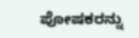ಪೋಷಕರನ್ನು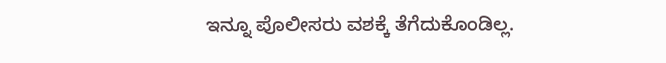ಇನ್ನೂ ಪೊಲೀಸರು ವಶಕ್ಕೆ ತೆಗೆದುಕೊಂಡಿಲ್ಲ.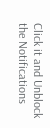Click it and Unblock the Notifications